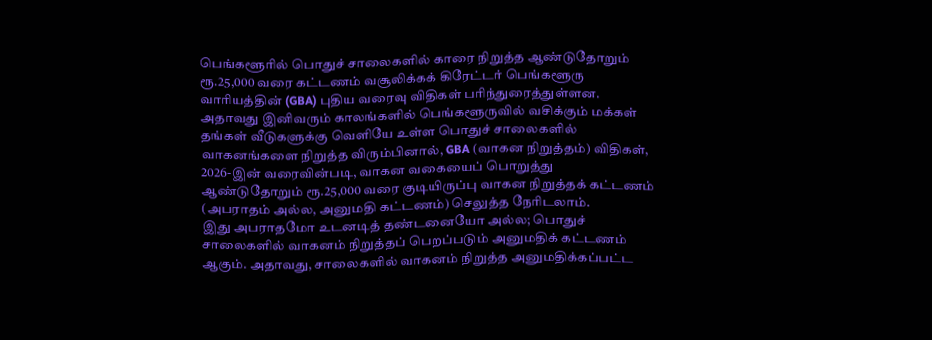பெங்களூரில் பொதுச் சாலைகளில் காரை நிறுத்த ஆண்டுதோறும் ரூ.25,000 வரை கட்டணம் வசூலிக்கக் கிரேட்டர் பெங்களூரு வாரியத்தின் (GBA) புதிய வரைவு விதிகள் பரிந்துரைத்துள்ளன.
அதாவது இனிவரும் காலங்களில் பெங்களூருவில் வசிக்கும் மக்கள் தங்கள் வீடுகளுக்கு வெளியே உள்ள பொதுச் சாலைகளில் வாகனங்களை நிறுத்த விரும்பினால், GBA (வாகன நிறுத்தம்) விதிகள், 2026-இன் வரைவின்படி, வாகன வகையைப் பொறுத்து ஆண்டுதோறும் ரூ.25,000 வரை குடியிருப்பு வாகன நிறுத்தக் கட்டணம் (அபராதம் அல்ல, அனுமதி கட்டணம்) செலுத்த நேரிடலாம்.
இது அபராதமோ உடனடித் தண்டனையோ அல்ல; பொதுச் சாலைகளில் வாகனம் நிறுத்தப் பெறப்படும் அனுமதிக் கட்டணம் ஆகும். அதாவது, சாலைகளில் வாகனம் நிறுத்த அனுமதிக்கப்பட்ட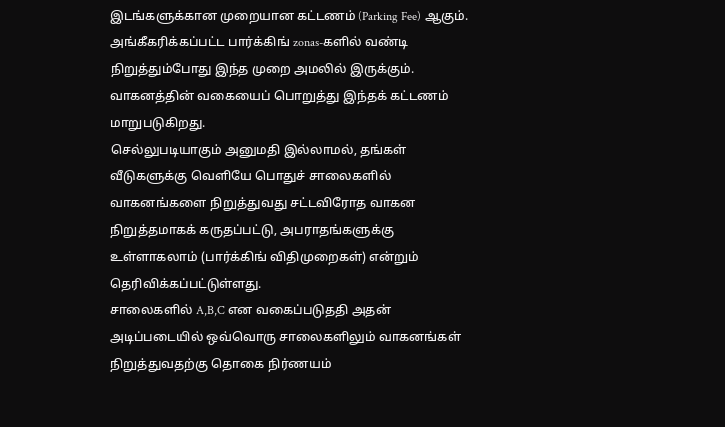இடங்களுக்கான முறையான கட்டணம் (Parking Fee) ஆகும். அங்கீகரிக்கப்பட்ட பார்க்கிங் zonas-களில் வண்டி நிறுத்தும்போது இந்த முறை அமலில் இருக்கும். வாகனத்தின் வகையைப் பொறுத்து இந்தக் கட்டணம் மாறுபடுகிறது.
செல்லுபடியாகும் அனுமதி இல்லாமல், தங்கள் வீடுகளுக்கு வெளியே பொதுச் சாலைகளில் வாகனங்களை நிறுத்துவது சட்டவிரோத வாகன நிறுத்தமாகக் கருதப்பட்டு, அபராதங்களுக்கு உள்ளாகலாம் (பார்க்கிங் விதிமுறைகள்) என்றும் தெரிவிக்கப்பட்டுள்ளது.
சாலைகளில் A,B,C என வகைப்படுததி அதன் அடிப்படையில் ஒவ்வொரு சாலைகளிலும் வாகனங்கள் நிறுத்துவதற்கு தொகை நிர்ணயம்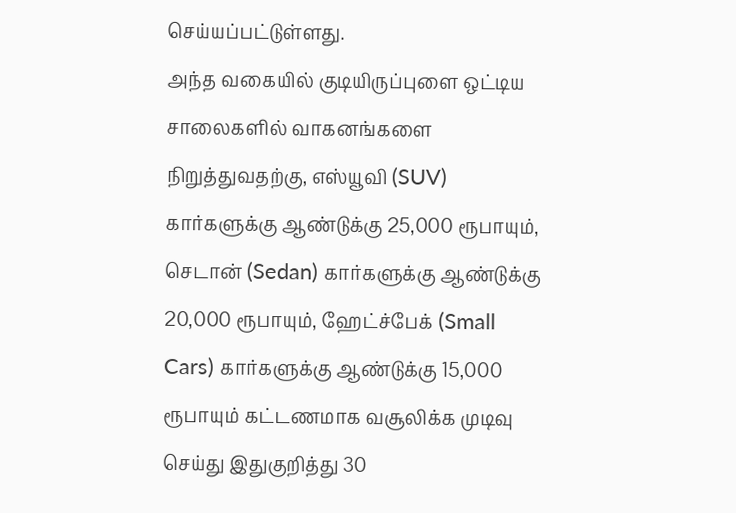செய்யப்பட்டுள்ளது.
அந்த வகையில் குடியிருப்புளை ஒட்டிய சாலைகளில் வாகனங்களை நிறுத்துவதற்கு, எஸ்யூவி (SUV) கார்களுக்கு ஆண்டுக்கு 25,000 ரூபாயும், செடான் (Sedan) கார்களுக்கு ஆண்டுக்கு 20,000 ரூபாயும், ஹேட்ச்பேக் (Small Cars) கார்களுக்கு ஆண்டுக்கு 15,000 ரூபாயும் கட்டணமாக வசூலிக்க முடிவு செய்து இதுகுறித்து 30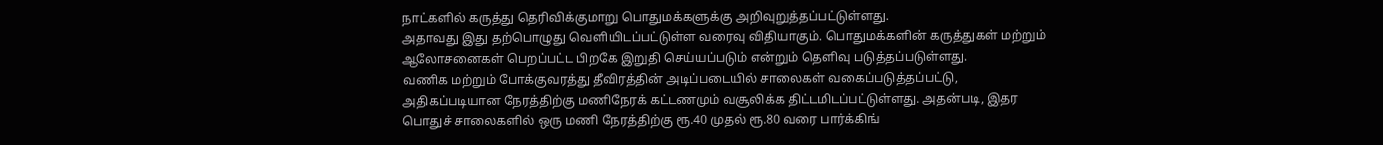நாட்களில் கருத்து தெரிவிக்குமாறு பொதுமக்களுக்கு அறிவுறுத்தப்பட்டுள்ளது.
அதாவது இது தற்பொழுது வெளியிடப்பட்டுள்ள வரைவு விதியாகும். பொதுமக்களின் கருத்துகள் மற்றும் ஆலோசனைகள் பெறப்பட்ட பிறகே இறுதி செய்யப்படும் என்றும் தெளிவு படுத்தப்படுள்ளது.
வணிக மற்றும் போக்குவரத்து தீவிரத்தின் அடிப்படையில் சாலைகள் வகைப்படுத்தப்பட்டு, அதிகப்படியான நேரத்திற்கு மணிநேரக் கட்டணமும் வசூலிக்க திட்டமிடப்பட்டுள்ளது. அதன்படி, இதர பொதுச் சாலைகளில் ஒரு மணி நேரத்திற்கு ரூ.40 முதல் ரூ.80 வரை பார்க்கிங்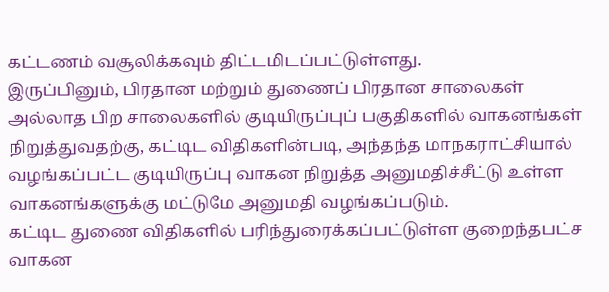கட்டணம் வசூலிக்கவும் திட்டமிடப்பட்டுள்ளது.
இருப்பினும், பிரதான மற்றும் துணைப் பிரதான சாலைகள் அல்லாத பிற சாலைகளில் குடியிருப்புப் பகுதிகளில் வாகனங்கள் நிறுத்துவதற்கு, கட்டிட விதிகளின்படி, அந்தந்த மாநகராட்சியால் வழங்கப்பட்ட குடியிருப்பு வாகன நிறுத்த அனுமதிச்சீட்டு உள்ள வாகனங்களுக்கு மட்டுமே அனுமதி வழங்கப்படும்.
கட்டிட துணை விதிகளில் பரிந்துரைக்கப்பட்டுள்ள குறைந்தபட்ச வாகன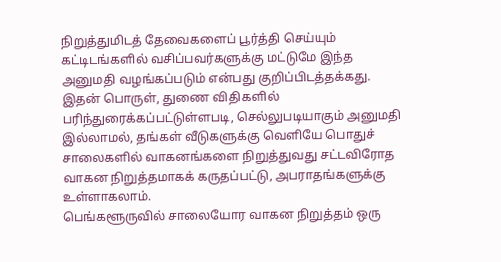நிறுத்துமிடத் தேவைகளைப் பூர்த்தி செய்யும் கட்டிடங்களில் வசிப்பவர்களுக்கு மட்டுமே இந்த அனுமதி வழங்கப்படும் என்பது குறிப்பிடத்தக்கது.
இதன் பொருள், துணை விதிகளில் பரிந்துரைக்கப்பட்டுள்ளபடி, செல்லுபடியாகும் அனுமதி இல்லாமல், தங்கள் வீடுகளுக்கு வெளியே பொதுச் சாலைகளில் வாகனங்களை நிறுத்துவது சட்டவிரோத வாகன நிறுத்தமாகக் கருதப்பட்டு, அபராதங்களுக்கு உள்ளாகலாம்.
பெங்களூருவில் சாலையோர வாகன நிறுத்தம் ஒரு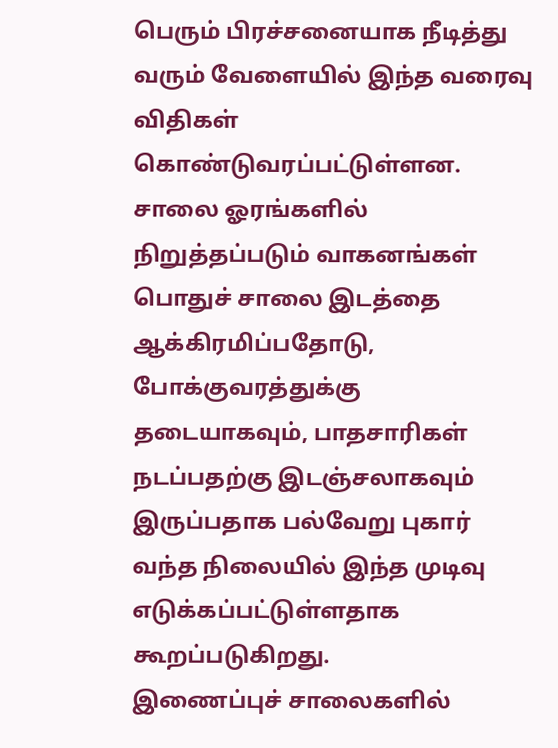பெரும் பிரச்சனையாக நீடித்து வரும் வேளையில் இந்த வரைவு விதிகள் கொண்டுவரப்பட்டுள்ளன. சாலை ஓரங்களில் நிறுத்தப்படும் வாகனங்கள் பொதுச் சாலை இடத்தை ஆக்கிரமிப்பதோடு, போக்குவரத்துக்கு தடையாகவும், பாதசாரிகள் நடப்பதற்கு இடஞ்சலாகவும் இருப்பதாக பல்வேறு புகார் வந்த நிலையில் இந்த முடிவு எடுக்கப்பட்டுள்ளதாக கூறப்படுகிறது.
இணைப்புச் சாலைகளில்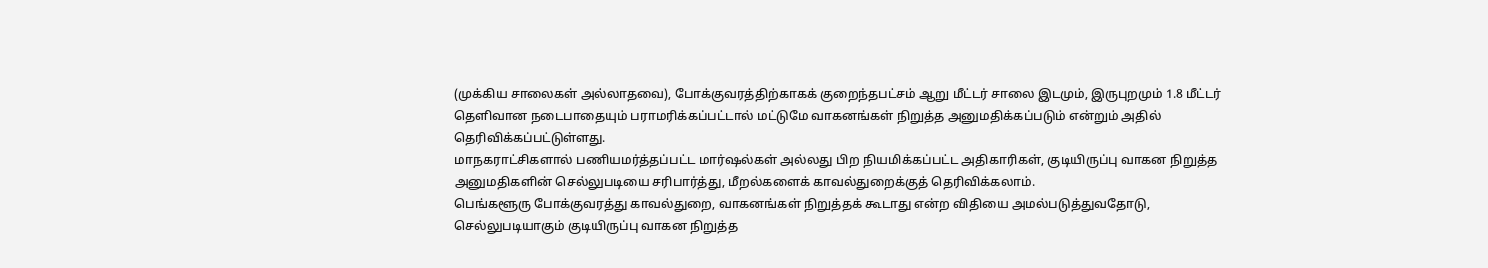(முக்கிய சாலைகள் அல்லாதவை), போக்குவரத்திற்காகக் குறைந்தபட்சம் ஆறு மீட்டர் சாலை இடமும், இருபுறமும் 1.8 மீட்டர் தெளிவான நடைபாதையும் பராமரிக்கப்பட்டால் மட்டுமே வாகனங்கள் நிறுத்த அனுமதிக்கப்படும் என்றும் அதில் தெரிவிக்கப்பட்டுள்ளது.
மாநகராட்சிகளால் பணியமர்த்தப்பட்ட மார்ஷல்கள் அல்லது பிற நியமிக்கப்பட்ட அதிகாரிகள், குடியிருப்பு வாகன நிறுத்த அனுமதிகளின் செல்லுபடியை சரிபார்த்து, மீறல்களைக் காவல்துறைக்குத் தெரிவிக்கலாம்.
பெங்களூரு போக்குவரத்து காவல்துறை, வாகனங்கள் நிறுத்தக் கூடாது என்ற விதியை அமல்படுத்துவதோடு, செல்லுபடியாகும் குடியிருப்பு வாகன நிறுத்த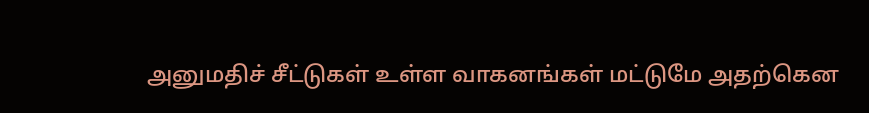அனுமதிச் சீட்டுகள் உள்ள வாகனங்கள் மட்டுமே அதற்கென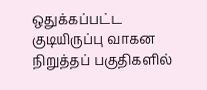ஒதுக்கப்பட்ட குடியிருப்பு வாகன நிறுத்தப் பகுதிகளில்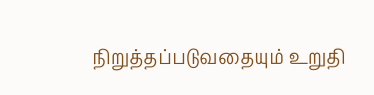நிறுத்தப்படுவதையும் உறுதி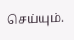செய்யும்.